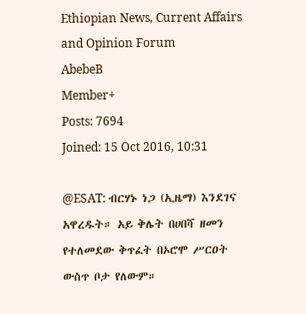Ethiopian News, Current Affairs and Opinion Forum
AbebeB
Member+
Posts: 7694
Joined: 15 Oct 2016, 10:31

@ESAT: ብርሃኑ ነጋ (ኢዜማ) እንደገና አዋረዱት። አይ ቅሌት በሀበሻ ዘመን የተለመደው ቅጥፈት በኦሮሞ ሥርዐት ውስጥ ቦታ የለውም።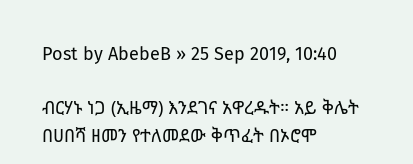Post by AbebeB » 25 Sep 2019, 10:40

ብርሃኑ ነጋ (ኢዜማ) እንደገና አዋረዱት። አይ ቅሌት በሀበሻ ዘመን የተለመደው ቅጥፈት በኦሮሞ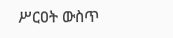ሥርዐት ውስጥ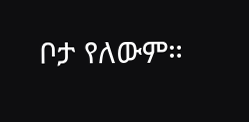ቦታ የለውም።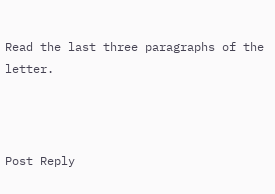Read the last three paragraphs of the letter.



Post Reply